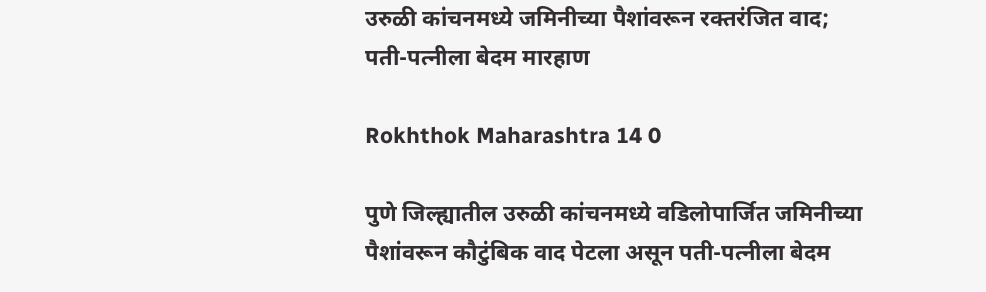उरुळी कांचनमध्ये जमिनीच्या पैशांवरून रक्तरंजित वाद; पती-पत्नीला बेदम मारहाण

Rokhthok Maharashtra 14 0

पुणे जिल्ह्यातील उरुळी कांचनमध्ये वडिलोपार्जित जमिनीच्या पैशांवरून कौटुंबिक वाद पेटला असून पती-पत्नीला बेदम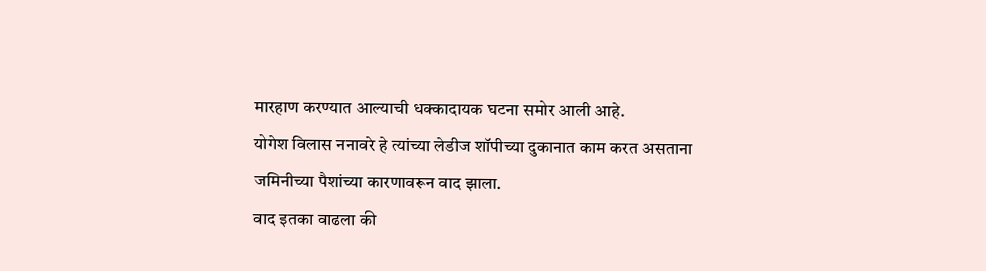मारहाण करण्यात आल्याची धक्कादायक घटना समोर आली आहे.
योगेश विलास ननावरे हे त्यांच्या लेडीज शॉपीच्या दुकानात काम करत असताना जमिनीच्या पैशांच्या कारणावरून वाद झाला.
वाद इतका वाढला की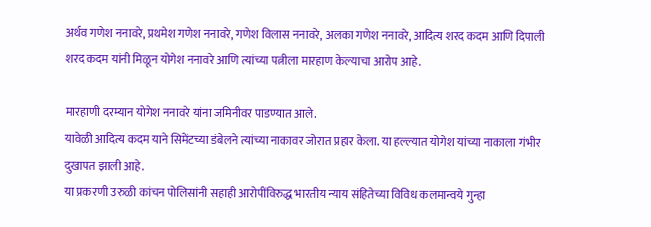अर्थव गणेश ननावरे, प्रथमेश गणेश ननावरे, गणेश विलास ननावरे, अलका गणेश ननावरे, आदित्य शरद कदम आणि दिपाली शरद कदम यांनी मिळून योगेश ननावरे आणि त्यांच्या पत्नीला मारहाण केल्याचा आरोप आहे.

मारहाणी दरम्यान योगेश ननावरे यांना जमिनीवर पाडण्यात आले.
यावेळी आदित्य कदम याने सिमेंटच्या डंबेलने त्यांच्या नाकावर जोरात प्रहार केला. या हल्ल्यात योगेश यांच्या नाकाला गंभीर दुखापत झाली आहे.
या प्रकरणी उरुळी कांचन पोलिसांनी सहाही आरोपींविरुद्ध भारतीय न्याय संहितेच्या विविध कलमान्वये गुन्हा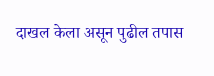दाखल केला असून पुढील तपास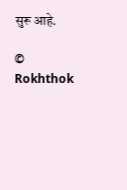सुरू आहे.

© Rokhthok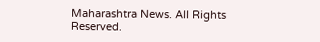Maharashtra News. All Rights Reserved.